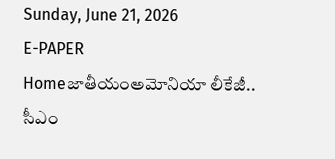Sunday, June 21, 2026
E-PAPER
Homeజాతీయంఅమోనియా లీకేజీ.. సీఎం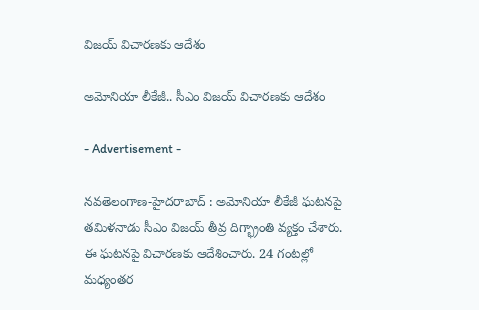విజయ్ విచారణకు ఆదేశం

అమోనియా లీకేజీ.. సీఎం విజయ్ విచారణకు ఆదేశం

- Advertisement -

నవతెలంగాణ-హైదరాబాద్ : అమోనియా లీకేజీ ఘటనపై తమిళనాడు సీఎం విజయ్‌ తీవ్ర దిగ్భ్రాంతి వ్యక్తం చేశారు. ఈ ఘటనపై విచారణకు ఆదేశించారు. 24 గంటల్లో మధ్యంతర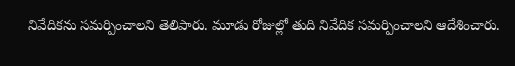నివేదికను సమర్పించాలని తెలిపారు. మూడు రోజుల్లో తుది నివేదిక సమర్పించాలని ఆదేశించారు.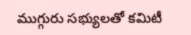ముగ్గురు సభ్యులతో కమిటీ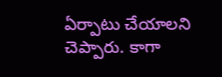ఏర్పాటు చేయాలని చెప్పారు. కాగా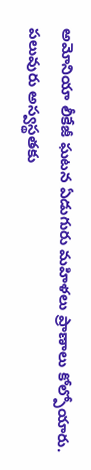అమోనియా లీకేజీ ఘటన ఏడుగురు మహిళలు ప్రాణాలు కోల్పోయారు. పలువురు అస్వస్థతకు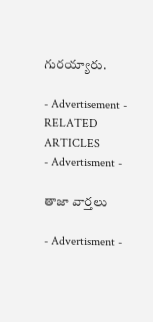గురయ్యారు.

- Advertisement -
RELATED ARTICLES
- Advertisment -

తాజా వార్తలు

- Advertisment -